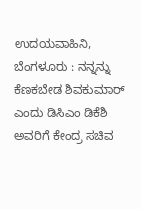ಉದಯವಾಹಿನಿ, ಬೆಂಗಳೂರು : ನನ್ನನ್ನು ಕೆಣಕಬೇಡ ಶಿವಕುಮಾರ್ ಎಂದು ಡಿಸಿಎಂ ಡಿಕೆಶಿ ಅವರಿಗೆ ಕೇಂದ್ರ ಸಚಿವ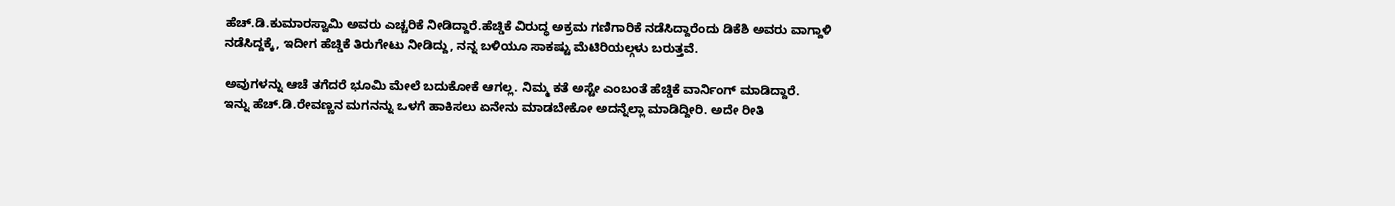ಹೆಚ್.ಡಿ.ಕುಮಾರಸ್ವಾಮಿ ಅವರು ಎಚ್ಚರಿಕೆ ನೀಡಿದ್ದಾರೆ.ಹೆಚ್ಡಿಕೆ ವಿರುದ್ಧ ಅಕ್ರಮ ಗಣಿಗಾರಿಕೆ ನಡೆಸಿದ್ದಾರೆಂದು ಡಿಕೆಶಿ ಅವರು ವಾಗ್ದಾಳಿ ನಡೆಸಿದ್ದಕ್ಕೆ, ಇದೀಗ ಹೆಚ್ಡಿಕೆ ತಿರುಗೇಟು ನೀಡಿದ್ದು, ನನ್ನ ಬಳಿಯೂ ಸಾಕಷ್ಟು ಮೆಟಿರಿಯಲ್ಗಳು ಬರುತ್ತವೆ.

ಅವುಗಳನ್ನು ಆಚೆ ತಗೆದರೆ ಭೂಮಿ ಮೇಲೆ ಬದುಕೋಕೆ ಆಗಲ್ಲ. ನಿಮ್ಮ ಕತೆ ಅಸ್ಟೇ ಎಂಬಂತೆ ಹೆಚ್ಡಿಕೆ ವಾರ್ನಿಂಗ್ ಮಾಡಿದ್ದಾರೆ.
ಇನ್ನು ಹೆಚ್.ಡಿ.ರೇವಣ್ಣನ ಮಗನನ್ನು ಒಳಗೆ ಹಾಕಿಸಲು ಏನೇನು ಮಾಡಬೇಕೋ ಅದನ್ನೆಲ್ಲಾ ಮಾಡಿದ್ದೀರಿ. ಅದೇ ರೀತಿ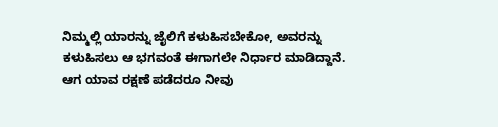ನಿಮ್ಮಲ್ಲಿ ಯಾರನ್ನು ಜೈಲಿಗೆ ಕಳುಹಿಸಬೇಕೋ, ಅವರನ್ನು ಕಳುಹಿಸಲು ಆ ಭಗವಂತೆ ಈಗಾಗಲೇ ನಿರ್ಧಾರ ಮಾಡಿದ್ದಾನೆ. ಆಗ ಯಾವ ರಕ್ಷಣೆ ಪಡೆದರೂ ನೀವು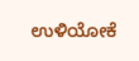ಉಳಿಯೋಕೆ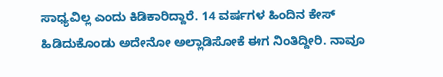ಸಾಧ್ಯವಿಲ್ಲ ಎಂದು ಕಿಡಿಕಾರಿದ್ದಾರೆ. 14 ವರ್ಷಗಳ ಹಿಂದಿನ ಕೇಸ್ ಹಿಡಿದುಕೊಂಡು ಅದೇನೋ ಅಲ್ಲಾಡಿಸೋಕೆ ಈಗ ನಿಂತಿದ್ದೀರಿ. ನಾವೂ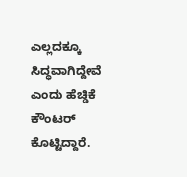ಎಲ್ಲದಕ್ಕೂ ಸಿದ್ಧವಾಗಿದ್ದೇವೆ ಎಂದು ಹೆಚ್ಡಿಕೆ ಕೌಂಟರ್ ಕೊಟ್ಟಿದ್ದಾರೆ.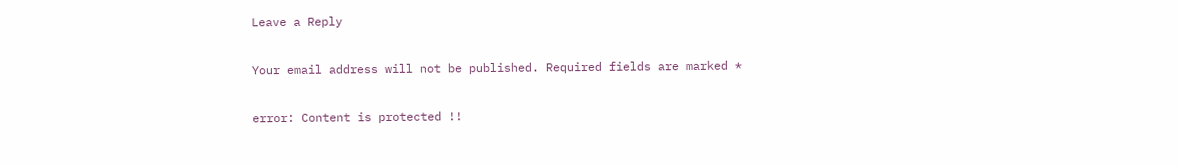Leave a Reply

Your email address will not be published. Required fields are marked *

error: Content is protected !!